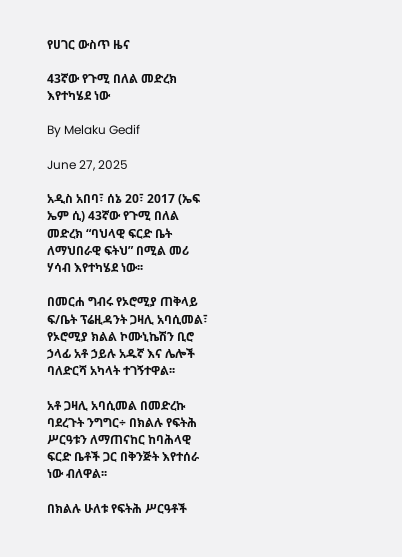የሀገር ውስጥ ዜና

43ኛው የጉሚ በለል መድረክ እየተካሄደ ነው

By Melaku Gedif

June 27, 2025

አዲስ አበባ፣ ሰኔ 20፣ 2017 (ኤፍ ኤም ሲ) 43ኛው የጉሚ በለል መድረክ “ባህላዊ ፍርድ ቤት ለማህበራዊ ፍትህ” በሚል መሪ ሃሳብ እየተካሄደ ነው፡፡

በመርሐ ግብሩ የኦሮሚያ ጠቅላይ ፍ/ቤት ፕሬዚዳንት ጋዛሊ አባሲመል፣ የኦሮሚያ ክልል ኮሙኒኬሽን ቢሮ ኃላፊ አቶ ኃይሉ አዱኛ እና ሌሎች ባለድርሻ አካላት ተገኝተዋል፡፡

አቶ ጋዛሊ አባሲመል በመድረኩ ባደረጉት ንግግር÷ በክልሉ የፍትሕ ሥርዓቱን ለማጠናከር ከባሕላዊ ፍርድ ቤቶች ጋር በቅንጅት እየተሰራ ነው ብለዋል፡፡

በክልሉ ሁለቱ የፍትሕ ሥርዓቶች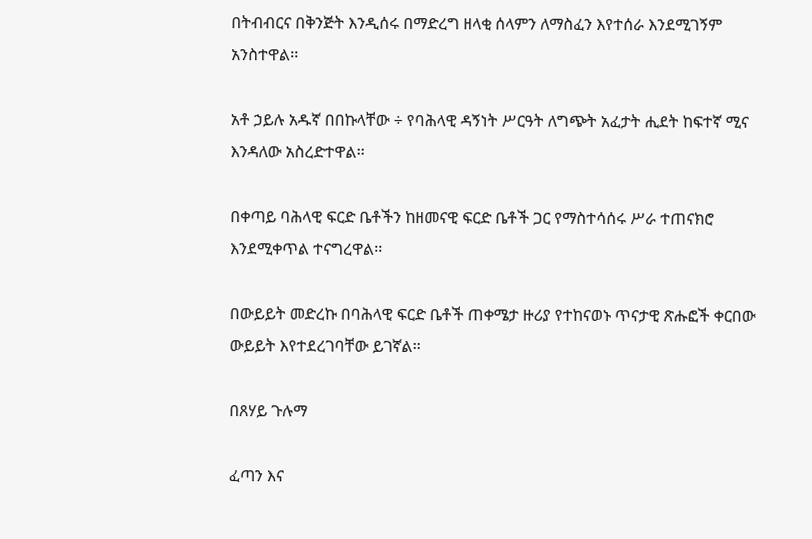በትብብርና በቅንጅት እንዲሰሩ በማድረግ ዘላቂ ሰላምን ለማስፈን እየተሰራ እንደሚገኝም አንስተዋል፡፡

አቶ ኃይሉ አዱኛ በበኩላቸው ÷ የባሕላዊ ዳኝነት ሥርዓት ለግጭት አፈታት ሒደት ከፍተኛ ሚና እንዳለው አስረድተዋል፡፡

በቀጣይ ባሕላዊ ፍርድ ቤቶችን ከዘመናዊ ፍርድ ቤቶች ጋር የማስተሳሰሩ ሥራ ተጠናክሮ እንደሚቀጥል ተናግረዋል፡፡

በውይይት መድረኩ በባሕላዊ ፍርድ ቤቶች ጠቀሜታ ዙሪያ የተከናወኑ ጥናታዊ ጽሑፎች ቀርበው ውይይት እየተደረገባቸው ይገኛል፡፡

በጸሃይ ጉሉማ

ፈጣን እና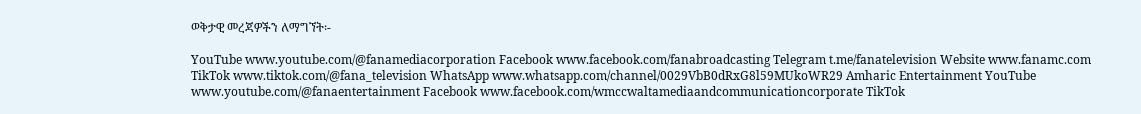ወቅታዊ መረጃዎችን ለማግኘት፡-

YouTube www.youtube.com/@fanamediacorporation Facebook www.facebook.com/fanabroadcasting Telegram t.me/fanatelevision Website www.fanamc.com TikTok www.tiktok.com/@fana_television WhatsApp www.whatsapp.com/channel/0029VbB0dRxG8l59MUkoWR29 Amharic Entertainment YouTube www.youtube.com/@fanaentertainment Facebook www.facebook.com/wmccwaltamediaandcommunicationcorporate TikTok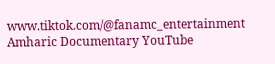www.tiktok.com/@fanamc_entertainment Amharic Documentary YouTube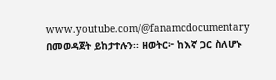www.youtube.com/@fanamcdocumentary በመወዳጀት ይከታተሉን፡፡ ዘወትር፦ ከእኛ ጋር ስለሆኑ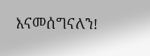እናመሰግናለን!